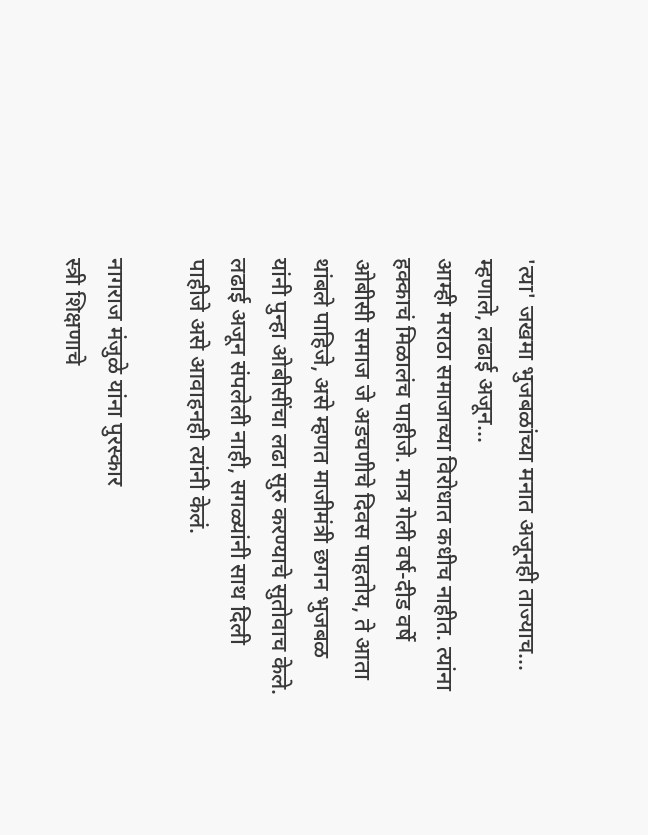'त्या' जखमा भुजबळांच्या मनात अजूनही ताज्याच... म्हणाले, लढाई अजून...
आम्ही मराठा समाजाच्या विरोधात कधीच नाहीत. त्यांना हक्काचं मिळालंच पाहीजे. मात्र गेली वर्ष-दीड वर्षे ओबीसी समाज जे अडचणीचे दिवस पाहतोय, ते आता थांबले पाहिजे, असे म्हणत माजीमंत्री छगन भुजबळ यांनी पुन्हा ओबीसींचा लढा सुरु करण्याचे सुतोवाच केले. लढाई अजून संपलेली नाही, सगळ्यांनी साथ दिली पाहीजे असे आवाहनही त्यांनी केलं.

नागराज मंजुळे यांना पुरस्कार
स्त्री शिक्षणाचे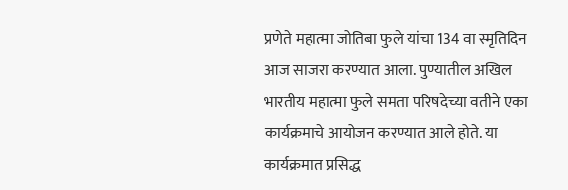प्रणेते महात्मा जोतिबा फुले यांचा 134 वा स्मृतिदिन आज साजरा करण्यात आला. पुण्यातील अखिल भारतीय महात्मा फुले समता परिषदेच्या वतीने एका कार्यक्रमाचे आयोजन करण्यात आले होते. या कार्यक्रमात प्रसिद्ध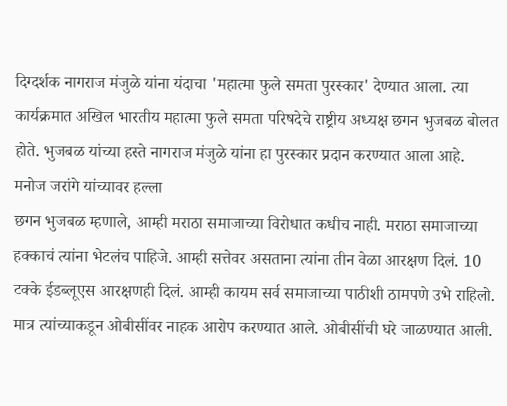दिग्दर्शक नागराज मंजुळे यांना यंदाचा 'महात्मा फुले समता पुरस्कार' देण्यात आला. त्या कार्यक्रमात अखिल भारतीय महात्मा फुले समता परिषदेचे राष्ट्रीय अध्यक्ष छगन भुजबळ बोलत होते. भुजबळ यांच्या हस्ते नागराज मंजुळे यांना हा पुरस्कार प्रदान करण्यात आला आहे.
मनोज जरांगे यांच्यावर हल्ला
छगन भुजबळ म्हणाले, आम्ही मराठा समाजाच्या विरोधात कधीच नाही. मराठा समाजाच्या हक्काचं त्यांना भेटलंच पाहिजे. आम्ही सत्तेवर असताना त्यांना तीन वेळा आरक्षण दिलं. 10 टक्के ईडब्लूएस आरक्षणही दिलं. आम्ही कायम सर्व समाजाच्या पाठीशी ठामपणे उभे राहिलो. मात्र त्यांच्याकडून ओबीसींवर नाहक आरोप करण्यात आले. ओबीसींची घरे जाळण्यात आली.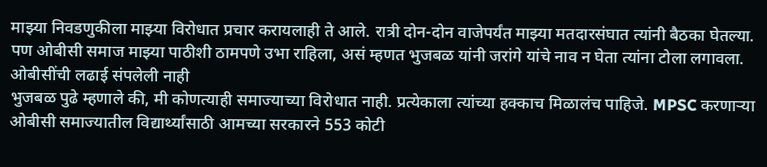माझ्या निवडणुकीला माझ्या विरोधात प्रचार करायलाही ते आले. रात्री दोन-दोन वाजेपर्यंत माझ्या मतदारसंघात त्यांनी बैठका घेतल्या. पण ओबीसी समाज माझ्या पाठीशी ठामपणे उभा राहिला, असं म्हणत भुजबळ यांनी जरांगे यांचे नाव न घेता त्यांना टोला लगावला.
ओबीसींची लढाई संपलेली नाही
भुजबळ पुढे म्हणाले की, मी कोणत्याही समाज्याच्या विरोधात नाही. प्रत्येकाला त्यांच्या हक्काच मिळालंच पाहिजे. MPSC करणाऱ्या ओबीसी समाज्यातील विद्यार्थ्यांसाठी आमच्या सरकारने 553 कोटी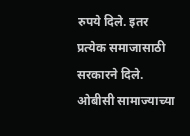रुपये दिले. इतर प्रत्येक समाजासाठी सरकारने दिले. ओबीसी सामाज्याच्या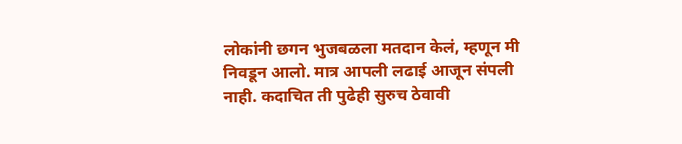लोकांनी छगन भुजबळला मतदान केलं, म्हणून मी निवडून आलो. मात्र आपली लढाई आजून संपली नाही. कदाचित ती पुढेही सुरुच ठेवावी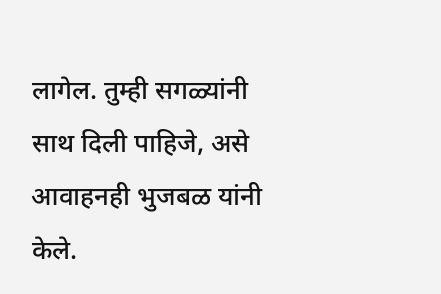लागेल. तुम्ही सगळ्यांनी साथ दिली पाहिजे, असे आवाहनही भुजबळ यांनी केले.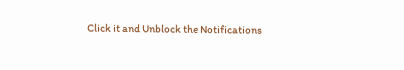Click it and Unblock the Notifications